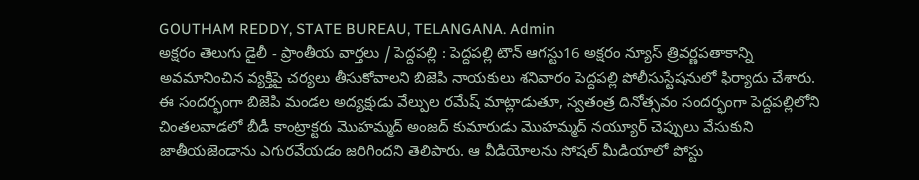GOUTHAM REDDY, STATE BUREAU, TELANGANA. Admin
అక్షరం తెలుగు డైలీ - ప్రాంతీయ వార్తలు / పెద్దపల్లి : పెద్దపల్లి టౌన్ ఆగస్టు16 అక్షరం న్యూస్ త్రివర్ణపతాకాన్ని అవమానించిన వ్యక్తిపై చర్యలు తీసుకోవాలని బిజెపి నాయకులు శనివారం పెద్దపల్లి పోలీసుస్టేషనులో ఫిర్యాదు చేశారు. ఈ సందర్భంగా బిజెపి మండల అద్యక్షుడు వేల్పుల రమేష్ మాట్లాడుతూ, స్వతంత్ర దినోత్సవం సందర్భంగా పెద్దపల్లిలోని చింతలవాడలో బీడీ కాంట్రాక్టరు మొహమ్మద్ అంజద్ కుమారుడు మొహమ్మద్ నయ్యూర్ చెప్పులు వేసుకుని జాతీయజెండాను ఎగురవేయడం జరిగిందని తెలిపారు. ఆ వీడియోలను సోషల్ మీడియాలో పోస్టు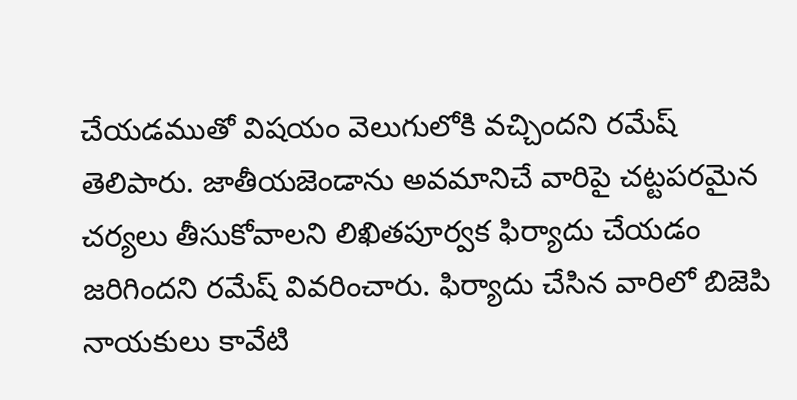చేయడముతో విషయం వెలుగులోకి వచ్చిందని రమేష్ తెలిపారు. జాతీయజెండాను అవమానిచే వారిపై చట్టపరమైన చర్యలు తీసుకోవాలని లిఖితపూర్వక ఫిర్యాదు చేయడం జరిగిందని రమేష్ వివరించారు. ఫిర్యాదు చేసిన వారిలో బిజెపి నాయకులు కావేటి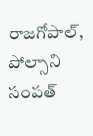రాజగోపాల్, పోల్సాని సంపత్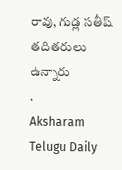రావు, గుడ్ల సతీష్ తదితరులు ఉన్నారు
.
Aksharam Telugu Daily